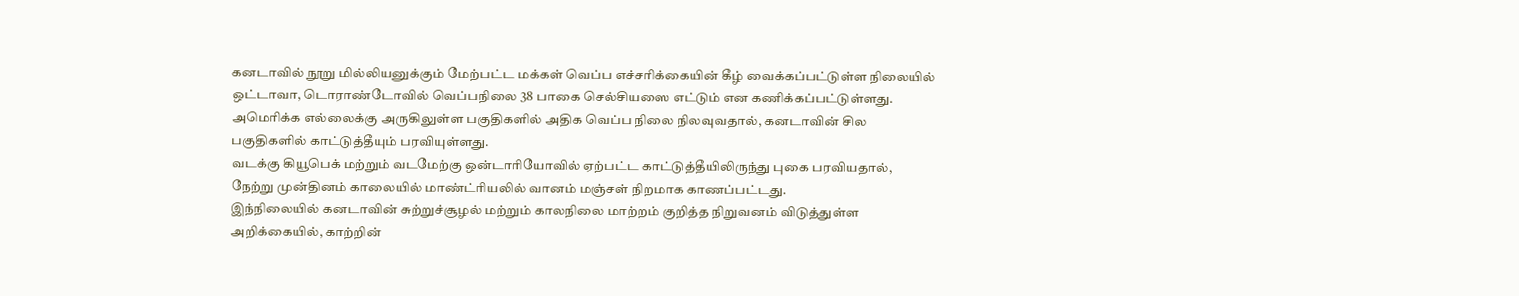கனடாவில் நூறு மில்லியனுக்கும் மேற்பட்ட மக்கள் வெப்ப எச்சரிக்கையின் கீழ் வைக்கப்பட்டுள்ள நிலையில் ஒட்டாவா, டொராண்டோவில் வெப்பநிலை 38 பாகை செல்சியஸை எட்டும் என கணிக்கப்பட்டுள்ளது.
அமெரிக்க எல்லைக்கு அருகிலுள்ள பகுதிகளில் அதிக வெப்ப நிலை நிலவுவதால், கனடாவின் சில பகுதிகளில் காட்டுத்தீயும் பரவியுள்ளது.
வடக்கு கியூபெக் மற்றும் வடமேற்கு ஒன்டாரியோவில் ஏற்பட்ட காட்டுத்தீயிலிருந்து புகை பரவியதால், நேற்று முன்தினம் காலையில் மாண்ட்ரியலில் வானம் மஞ்சள் நிறமாக காணப்பட்டது.
இந்நிலையில் கனடாவின் சுற்றுச்சூழல் மற்றும் காலநிலை மாற்றம் குறித்த நிறுவனம் விடுத்துள்ள அறிக்கையில், காற்றின்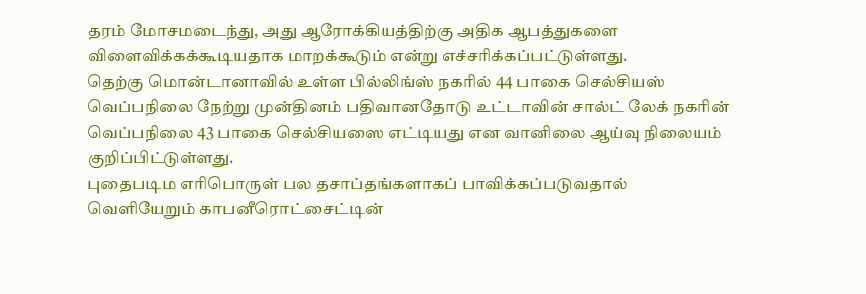தரம் மோசமடைந்து, அது ஆரோக்கியத்திற்கு அதிக ஆபத்துகளை விளைவிக்கக்கூடியதாக மாறக்கூடும் என்று எச்சரிக்கப்பட்டுள்ளது.
தெற்கு மொன்டானாவில் உள்ள பில்லிங்ஸ் நகரில் 44 பாகை செல்சியஸ் வெப்பநிலை நேற்று முன்தினம் பதிவானதோடு உட்டாவின் சால்ட் லேக் நகரின் வெப்பநிலை 43 பாகை செல்சியஸை எட்டியது என வானிலை ஆய்வு நிலையம் குறிப்பிட்டுள்ளது.
புதைபடிம எரிபொருள் பல தசாப்தங்களாகப் பாவிக்கப்படுவதால் வெளியேறும் காபனீரொட்சைட்டின்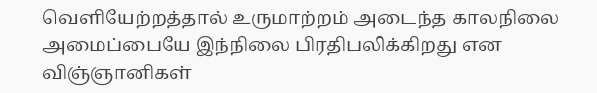வெளியேற்றத்தால் உருமாற்றம் அடைந்த காலநிலை அமைப்பையே இந்நிலை பிரதிபலிக்கிறது என விஞ்ஞானிகள்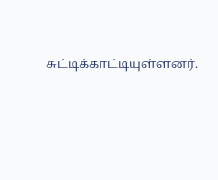சுட்டிக்காட்டியுள்ளனர்.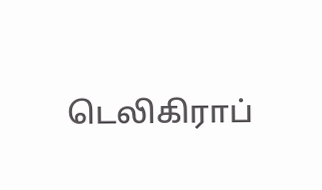டெலிகிராப்